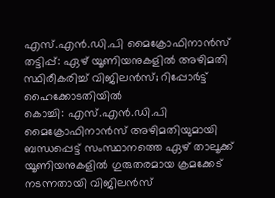എസ്.എൻ.ഡി.പി മൈക്രോഫിനാൻസ് തട്ടിപ്പ്: ഏഴ് യൂണിയനുകളിൽ അഴിമതി സ്ഥിരീകരിച്ച് വിജിലൻസ്; റിപ്പോർട്ട് ഹൈക്കോടതിയിൽ
കൊച്ചി: എസ്.എൻ.ഡി.പി മൈക്രോഫിനാൻസ് അഴിമതിയുമായി ബന്ധപ്പെട്ട് സംസ്ഥാനത്തെ ഏഴ് താലൂക്ക് യൂണിയനുകളിൽ ഗുരുതരമായ ക്രമക്കേട് നടന്നതായി വിജിലൻസ്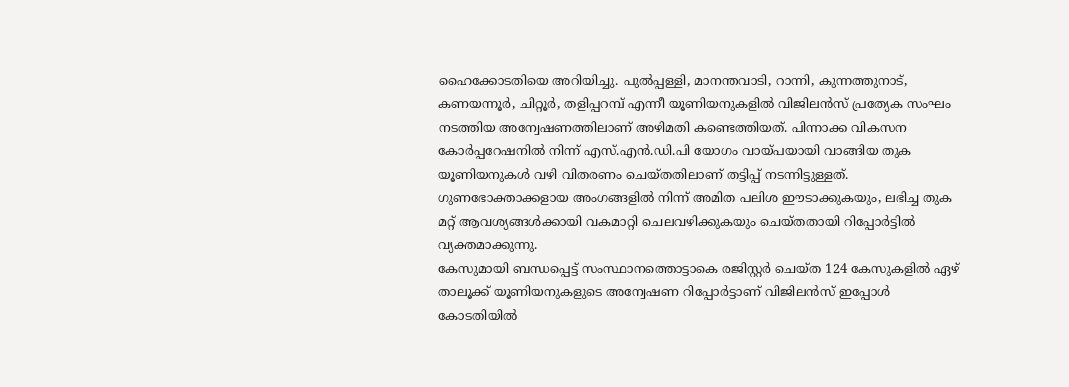ഹൈക്കോടതിയെ അറിയിച്ചു. പുൽപ്പള്ളി, മാനന്തവാടി, റാന്നി, കുന്നത്തുനാട്, കണയന്നൂർ, ചിറ്റൂർ, തളിപ്പറമ്പ് എന്നീ യൂണിയനുകളിൽ വിജിലൻസ് പ്രത്യേക സംഘം നടത്തിയ അന്വേഷണത്തിലാണ് അഴിമതി കണ്ടെത്തിയത്. പിന്നാക്ക വികസന കോർപ്പറേഷനിൽ നിന്ന് എസ്.എൻ.ഡി.പി യോഗം വായ്പയായി വാങ്ങിയ തുക യൂണിയനുകൾ വഴി വിതരണം ചെയ്തതിലാണ് തട്ടിപ്പ് നടന്നിട്ടുള്ളത്. ഗുണഭോക്താക്കളായ അംഗങ്ങളിൽ നിന്ന് അമിത പലിശ ഈടാക്കുകയും, ലഭിച്ച തുക മറ്റ് ആവശ്യങ്ങൾക്കായി വകമാറ്റി ചെലവഴിക്കുകയും ചെയ്തതായി റിപ്പോർട്ടിൽ വ്യക്തമാക്കുന്നു.
കേസുമായി ബന്ധപ്പെട്ട് സംസ്ഥാനത്തൊട്ടാകെ രജിസ്റ്റർ ചെയ്ത 124 കേസുകളിൽ ഏഴ് താലൂക്ക് യൂണിയനുകളുടെ അന്വേഷണ റിപ്പോർട്ടാണ് വിജിലൻസ് ഇപ്പോൾ കോടതിയിൽ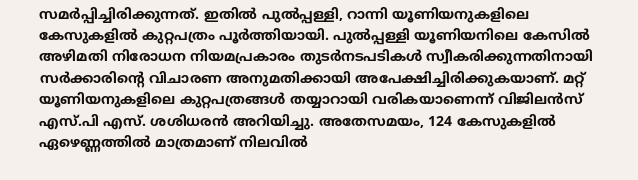സമർപ്പിച്ചിരിക്കുന്നത്. ഇതിൽ പുൽപ്പള്ളി, റാന്നി യൂണിയനുകളിലെ കേസുകളിൽ കുറ്റപത്രം പൂർത്തിയായി. പുൽപ്പള്ളി യൂണിയനിലെ കേസിൽ അഴിമതി നിരോധന നിയമപ്രകാരം തുടർനടപടികൾ സ്വീകരിക്കുന്നതിനായി സർക്കാരിന്റെ വിചാരണ അനുമതിക്കായി അപേക്ഷിച്ചിരിക്കുകയാണ്. മറ്റ് യൂണിയനുകളിലെ കുറ്റപത്രങ്ങൾ തയ്യാറായി വരികയാണെന്ന് വിജിലൻസ് എസ്.പി എസ്. ശശിധരൻ അറിയിച്ചു. അതേസമയം, 124 കേസുകളിൽ ഏഴെണ്ണത്തിൽ മാത്രമാണ് നിലവിൽ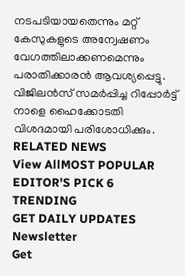നടപടിയായതെന്നും മറ്റ് കേസുകളുടെ അന്വേഷണം വേഗത്തിലാക്കണമെന്നും പരാതിക്കാരൻ ആവശ്യപ്പെട്ടു. വിജിലൻസ് സമർപ്പിച്ച റിപ്പോർട്ട് നാളെ ഹൈക്കോടതി വിശദമായി പരിശോധിക്കും.
RELATED NEWS
View AllMOST POPULAR
EDITOR'S PICK 6
TRENDING
GET DAILY UPDATES
Newsletter
Get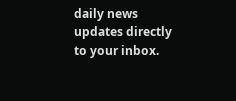daily news updates directly to your inbox.